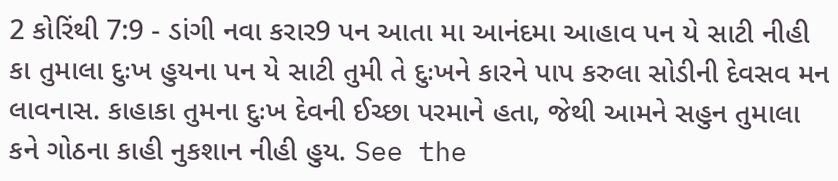2 કોરિંથી 7:9 - ડાંગી નવા કરાર9 પન આતા મા આનંદમા આહાવ પન યે સાટી નીહી કા તુમાલા દુઃખ હુયના પન યે સાટી તુમી તે દુઃખને કારને પાપ કરુલા સોડીની દેવસવ મન લાવનાસ. કાહાકા તુમના દુઃખ દેવની ઈચ્છા પરમાને હતા, જેથી આમને સહુન તુમાલા કને ગોઠના કાહી નુકશાન નીહી હુય. See the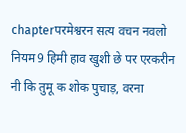chapterपरमेश्वरन सत्य वचन नवलो नियम9 हिमी हाव खुशी छे पर एरकरीन नी कि तुमू क शोक पुचाड़, वरना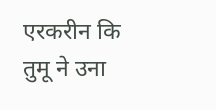एरकरीन कि तुमू ने उना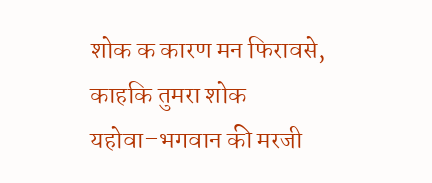शोक क कारण मन फिरावसे, काहकि तुमरा शोक यहोवा–भगवान की मरजी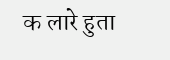क लारे हुता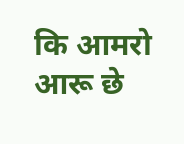कि आमरो आरू छे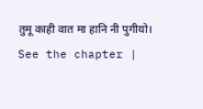तुमू काही वात मा हानि नी पुगीयो। See the chapter |